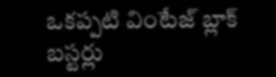ఒకప్పటి వింటేజ్ బ్లాక్ బస్టర్లు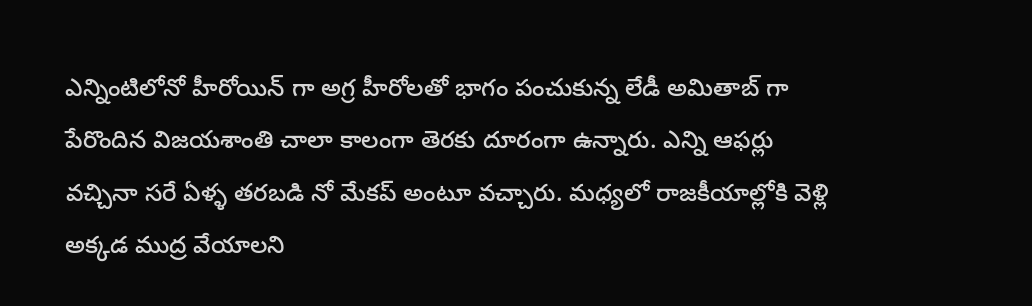ఎన్నింటిలోనో హీరోయిన్ గా అగ్ర హీరోలతో భాగం పంచుకున్న లేడీ అమితాబ్ గా పేరొందిన విజయశాంతి చాలా కాలంగా తెరకు దూరంగా ఉన్నారు. ఎన్ని ఆఫర్లు వచ్చినా సరే ఏళ్ళ తరబడి నో మేకప్ అంటూ వచ్చారు. మధ్యలో రాజకీయాల్లోకి వెళ్లి అక్కడ ముద్ర వేయాలని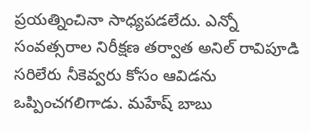ప్రయత్నించినా సాధ్యపడలేదు. ఎన్నో సంవత్సరాల నిరీక్షణ తర్వాత అనిల్ రావిపూడి సరిలేరు నీకెవ్వరు కోసం ఆవిడను ఒప్పించగలిగాడు. మహేష్ బాబు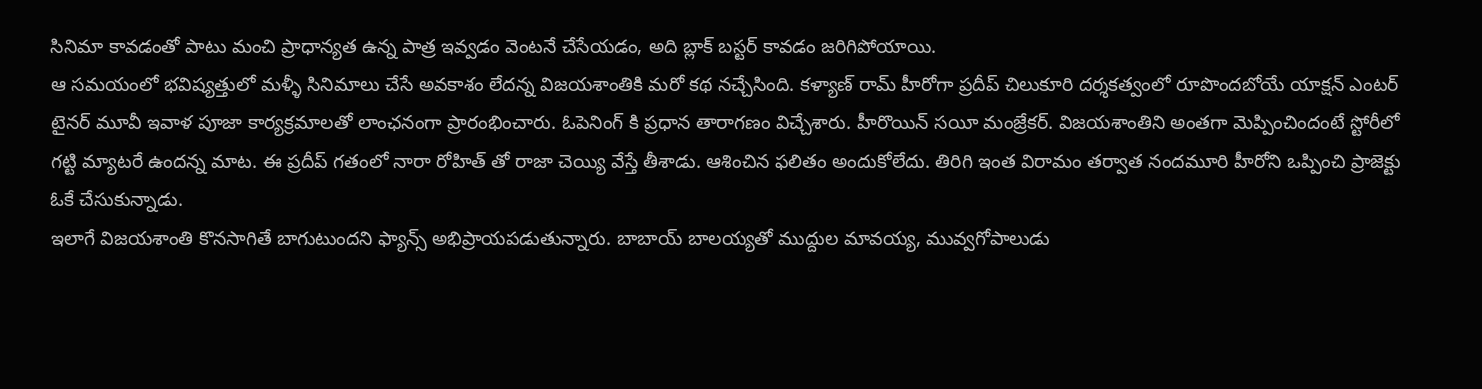సినిమా కావడంతో పాటు మంచి ప్రాధాన్యత ఉన్న పాత్ర ఇవ్వడం వెంటనే చేసేయడం, అది బ్లాక్ బస్టర్ కావడం జరిగిపోయాయి.
ఆ సమయంలో భవిష్యత్తులో మళ్ళీ సినిమాలు చేసే అవకాశం లేదన్న విజయశాంతికి మరో కథ నచ్చేసింది. కళ్యాణ్ రామ్ హీరోగా ప్రదీప్ చిలుకూరి దర్శకత్వంలో రూపొందబోయే యాక్షన్ ఎంటర్ టైనర్ మూవీ ఇవాళ పూజా కార్యక్రమాలతో లాంఛనంగా ప్రారంభించారు. ఓపెనింగ్ కి ప్రధాన తారాగణం విచ్చేశారు. హీరొయిన్ సయీ మంజ్రేకర్. విజయశాంతిని అంతగా మెప్పించిందంటే స్టోరీలో గట్టి మ్యాటరే ఉందన్న మాట. ఈ ప్రదీప్ గతంలో నారా రోహిత్ తో రాజా చెయ్యి వేస్తే తీశాడు. ఆశించిన ఫలితం అందుకోలేదు. తిరిగి ఇంత విరామం తర్వాత నందమూరి హీరోని ఒప్పించి ప్రాజెక్టు ఓకే చేసుకున్నాడు.
ఇలాగే విజయశాంతి కొనసాగితే బాగుటుందని ఫ్యాన్స్ అభిప్రాయపడుతున్నారు. బాబాయ్ బాలయ్యతో ముద్దుల మావయ్య, మువ్వగోపాలుడు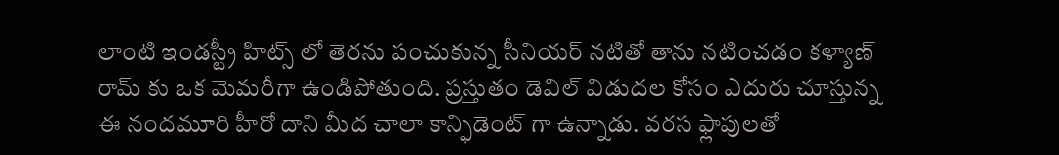లాంటి ఇండస్ట్రీ హిట్స్ లో తెరను పంచుకున్న సీనియర్ నటితో తాను నటించడం కళ్యాణ్ రామ్ కు ఒక మెమరీగా ఉండిపోతుంది. ప్రస్తుతం డెవిల్ విడుదల కోసం ఎదురు చూస్తున్న ఈ నందమూరి హీరో దాని మీద చాలా కాన్ఫిడెంట్ గా ఉన్నాడు. వరస ఫ్లాపులతో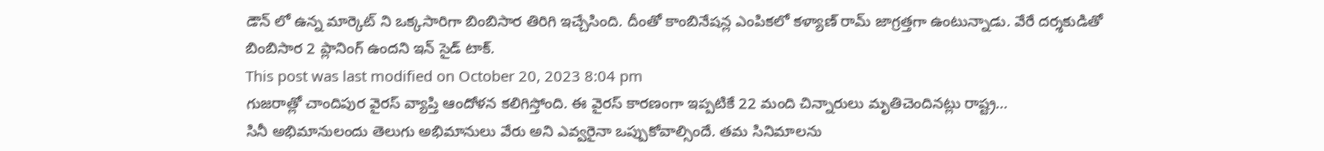డౌన్ లో ఉన్న మార్కెట్ ని ఒక్కసారిగా బింబిసార తిరిగి ఇచ్చేసింది. దీంతో కాంబినేషన్ల ఎంపికలో కళ్యాణ్ రామ్ జాగ్రత్తగా ఉంటున్నాడు. వేరే దర్శకుడితో బింబిసార 2 ప్లానింగ్ ఉందని ఇన్ సైడ్ టాక్.
This post was last modified on October 20, 2023 8:04 pm
గుజరాత్లో చాందిపుర వైరస్ వ్యాప్తి ఆందోళన కలిగిస్తోంది. ఈ వైరస్ కారణంగా ఇప్పటికే 22 మంది చిన్నారులు మృతిచెందినట్లు రాష్ట్ర…
సినీ అభిమానులందు తెలుగు అభిమానులు వేరు అని ఎవ్వరైనా ఒప్పుకోవాల్సిందే. తమ సినిమాలను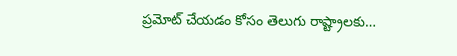ప్రమోట్ చేయడం కోసం తెలుగు రాష్ట్రాలకు…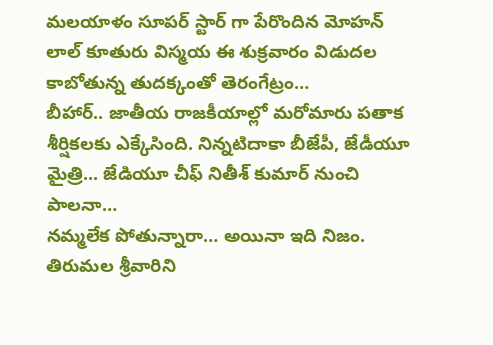మలయాళం సూపర్ స్టార్ గా పేరొందిన మోహన్ లాల్ కూతురు విస్మయ ఈ శుక్రవారం విడుదల కాబోతున్న తుదక్కంతో తెరంగేట్రం…
బీహార్.. జాతీయ రాజకీయాల్లో మరోమారు పతాక శీర్షికలకు ఎక్కేసింది. నిన్నటిదాకా బీజేపీ, జేడీయూ మైత్రి... జేడియూ చీఫ్ నితీశ్ కుమార్ నుంచి పాలనా…
నమ్మలేక పోతున్నారా… అయినా ఇది నిజం. తిరుమల శ్రీవారిని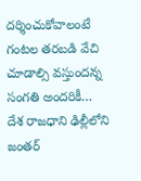దర్శించుకోవాలంటే గంటల తరబడి వేచి చూడాల్సి వస్తుందన్న సంగతి అందరికీ…
దేశ రాజధాని ఢిల్లీలోని జంతర్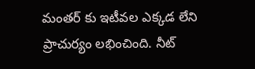మంతర్ కు ఇటీవల ఎక్కడ లేని ప్రాచుర్యం లభించింది. నీట్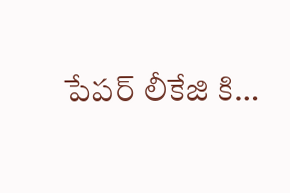పేపర్ లీకేజి కి…